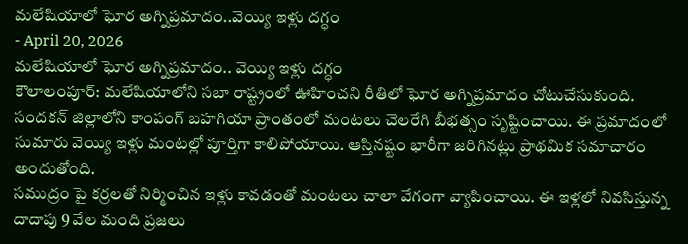మలేషియాలో ఘోర అగ్నిప్రమాదం..వెయ్యి ఇళ్లు దగ్ధం
- April 20, 2026
మలేషియాలో ఘోర అగ్నిప్రమాదం.. వెయ్యి ఇళ్లు దగ్ధం
కౌలాలంపూర్: మలేషియాలోని సబా రాష్ట్రంలో ఊహించని రీతిలో ఘోర అగ్నిప్రమాదం చోటుచేసుకుంది. సందకన్ జిల్లాలోని కాంపంగ్ బహగియా ప్రాంతంలో మంటలు చెలరేగి బీభత్సం సృష్టించాయి. ఈ ప్రమాదంలో సుమారు వెయ్యి ఇళ్లు మంటల్లో పూర్తిగా కాలిపోయాయి. ఆస్తినష్టం భారీగా జరిగినట్లు ప్రాథమిక సమాచారం అందుతోంది.
సముద్రం పై కర్రలతో నిర్మించిన ఇళ్లు కావడంతో మంటలు చాలా వేగంగా వ్యాపించాయి. ఈ ఇళ్లలో నివసిస్తున్న దాదాపు 9 వేల మంది ప్రజలు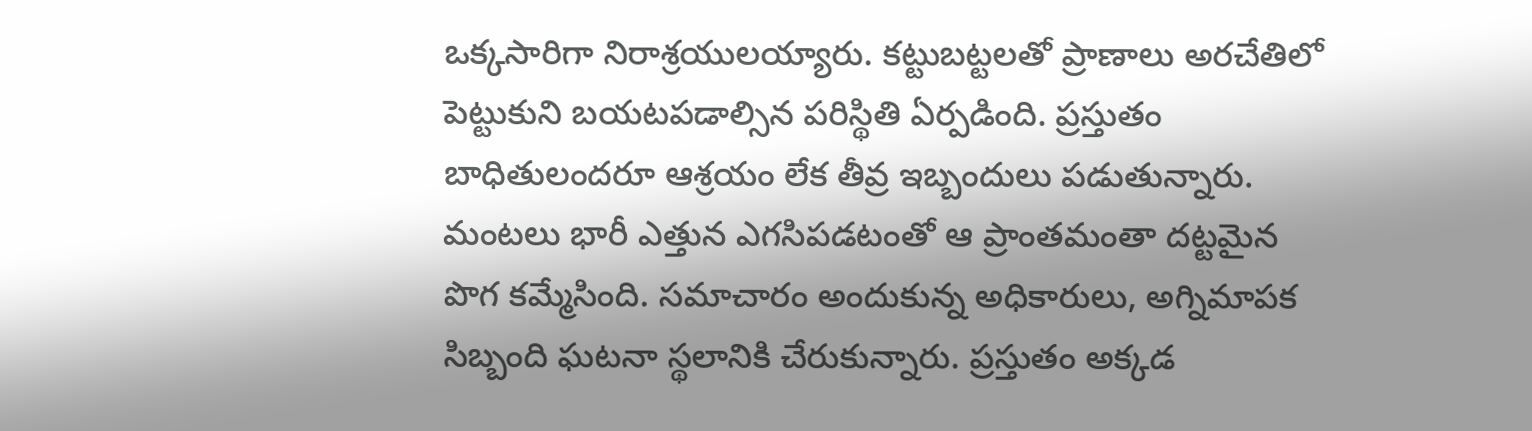ఒక్కసారిగా నిరాశ్రయులయ్యారు. కట్టుబట్టలతో ప్రాణాలు అరచేతిలో పెట్టుకుని బయటపడాల్సిన పరిస్థితి ఏర్పడింది. ప్రస్తుతం బాధితులందరూ ఆశ్రయం లేక తీవ్ర ఇబ్బందులు పడుతున్నారు.
మంటలు భారీ ఎత్తున ఎగసిపడటంతో ఆ ప్రాంతమంతా దట్టమైన పొగ కమ్మేసింది. సమాచారం అందుకున్న అధికారులు, అగ్నిమాపక సిబ్బంది ఘటనా స్థలానికి చేరుకున్నారు. ప్రస్తుతం అక్కడ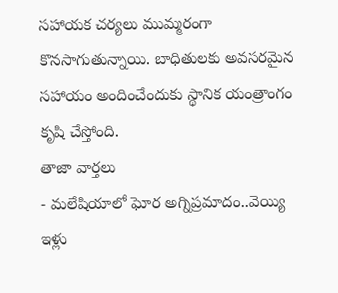సహాయక చర్యలు ముమ్మరంగా కొనసాగుతున్నాయి. బాధితులకు అవసరమైన సహాయం అందించేందుకు స్థానిక యంత్రాంగం కృషి చేస్తోంది.
తాజా వార్తలు
- మలేషియాలో ఘోర అగ్నిప్రమాదం..వెయ్యి ఇళ్లు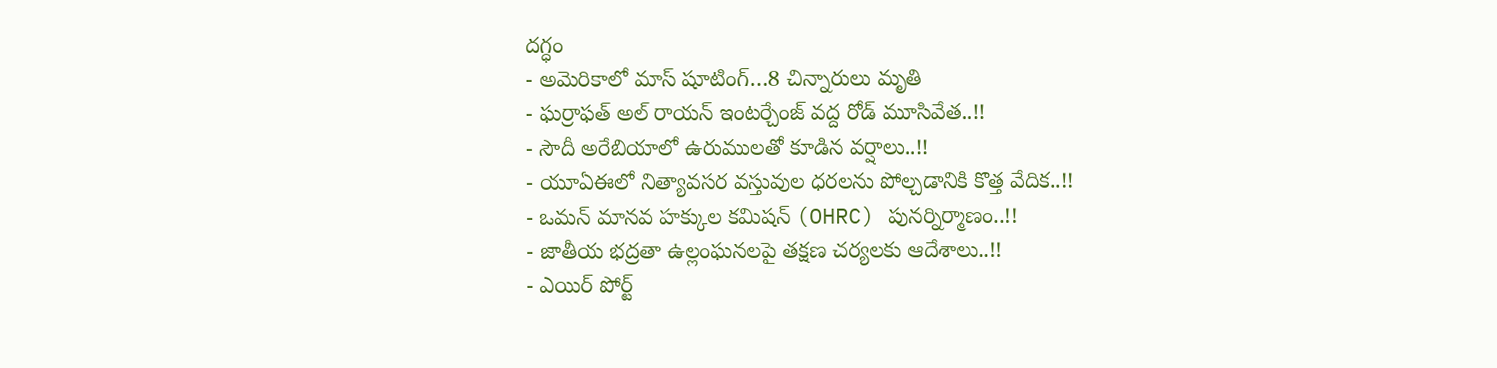దగ్ధం
- అమెరికాలో మాస్ షూటింగ్…8 చిన్నారులు మృతి
- ఘర్రాఫత్ అల్ రాయన్ ఇంటర్చేంజ్ వద్ద రోడ్ మూసివేత..!!
- సౌదీ అరేబియాలో ఉరుములతో కూడిన వర్షాలు..!!
- యూఏఈలో నిత్యావసర వస్తువుల ధరలను పోల్చడానికి కొత్త వేదిక..!!
- ఒమన్ మానవ హక్కుల కమిషన్ (OHRC) పునర్నిర్మాణం..!!
- జాతీయ భద్రతా ఉల్లంఘనలపై తక్షణ చర్యలకు ఆదేశాలు..!!
- ఎయిర్ పోర్ట్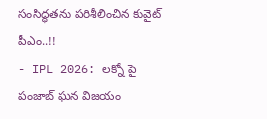సంసిద్ధతను పరిశీలించిన కువైట్ పీఎం..!!
- IPL 2026: లక్నో పై పంజాబ్ ఘన విజయం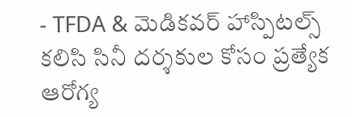- TFDA & మెడికవర్ హాస్పిటల్స్ కలిసి సినీ దర్శకుల కోసం ప్రత్యేక ఆరోగ్య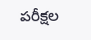పరీక్షల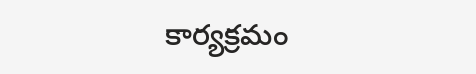కార్యక్రమం